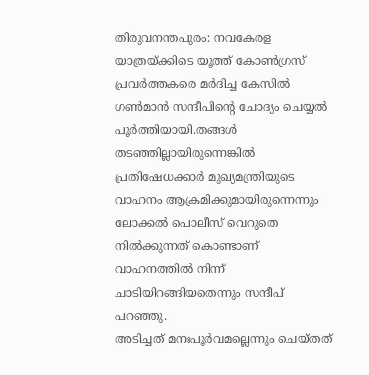തിരുവനന്തപുരം: നവകേരള യാത്രയ്ക്കിടെ യൂത്ത് കോൺഗ്രസ് പ്രവർത്തകരെ മർദിച്ച കേസിൽ ഗൺമാൻ സന്ദീപിന്റെ ചോദ്യം ചെയ്യൽ പൂർത്തിയായി.തങ്ങൾ തടഞ്ഞില്ലായിരുന്നെങ്കിൽ പ്രതിഷേധക്കാർ മുഖ്യമന്ത്രിയുടെ വാഹനം ആക്രമിക്കുമായിരുന്നെന്നും ലോക്കൽ പൊലീസ് വെറുതെ നിൽക്കുന്നത് കൊണ്ടാണ് വാഹനത്തിൽ നിന്ന് ചാടിയിറങ്ങിയതെന്നും സന്ദീപ് പറഞ്ഞു.
അടിച്ചത് മനഃപൂർവമല്ലെന്നും ചെയ്തത്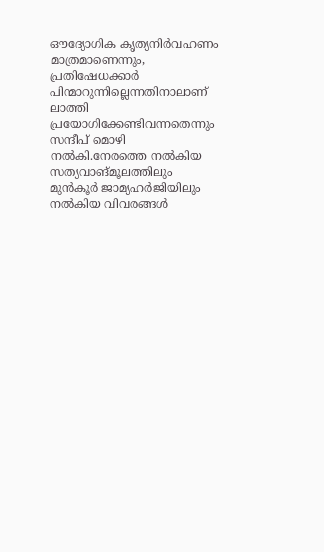ഔദ്യോഗിക കൃത്യനിർവഹണം മാത്രമാണെന്നും, പ്രതിഷേധക്കാർ പിന്മാറുന്നില്ലെന്നതിനാലാണ് ലാത്തി പ്രയോഗിക്കേണ്ടിവന്നതെന്നും സന്ദീപ് മൊഴി നൽകി.നേരത്തെ നൽകിയ സത്യവാങ്മൂലത്തിലും മുൻകൂർ ജാമ്യഹർജിയിലും നൽകിയ വിവരങ്ങൾ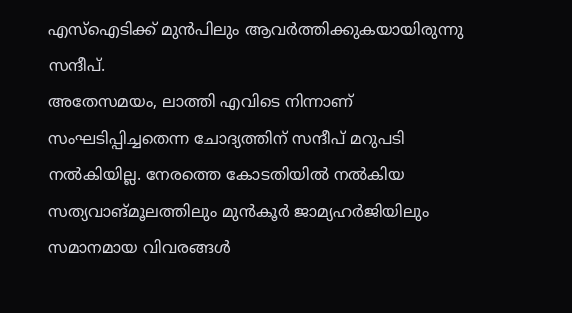എസ്ഐടിക്ക് മുൻപിലും ആവർത്തിക്കുകയായിരുന്നു സന്ദീപ്.
അതേസമയം, ലാത്തി എവിടെ നിന്നാണ് സംഘടിപ്പിച്ചതെന്ന ചോദ്യത്തിന് സന്ദീപ് മറുപടി നൽകിയില്ല. നേരത്തെ കോടതിയിൽ നൽകിയ സത്യവാങ്മൂലത്തിലും മുൻകൂർ ജാമ്യഹർജിയിലും സമാനമായ വിവരങ്ങൾ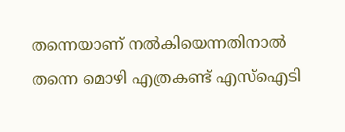തന്നെയാണ് നൽകിയെന്നതിനാൽ തന്നെ മൊഴി എത്രകണ്ട് എസ്ഐടി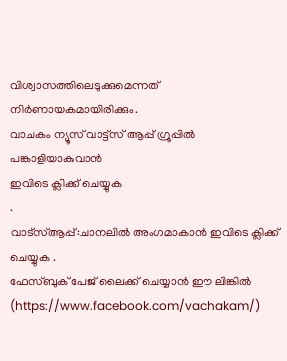വിശ്വാസത്തിലെടുക്കുമെന്നത് നിർണായകമായിരിക്കും.
വാചകം ന്യൂസ് വാട്ട്സ് ആപ്പ് ഗ്രൂപ്പിൽ പങ്കാളിയാകുവാൻ
ഇവിടെ ക്ലിക്ക് ചെയ്യുക
.
വാട്സ്ആപ്പ്:ചാനലിൽ അംഗമാകാൻ ഇവിടെ ക്ലിക്ക് ചെയ്യുക .
ഫേസ്ബുക് പേജ് ലൈക്ക് ചെയ്യാൻ ഈ ലിങ്കിൽ (https://www.facebook.com/vachakam/)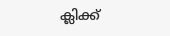ക്ലിക്ക്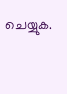ചെയ്യുക.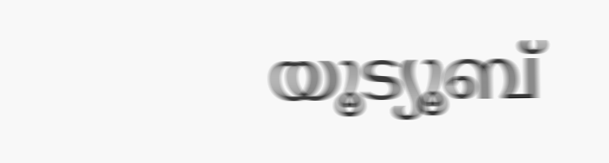യൂട്യൂബ്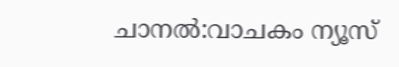ചാനൽ:വാചകം ന്യൂസ്